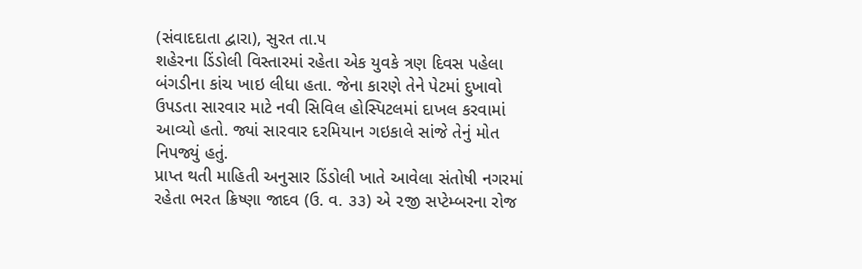(સંવાદદાતા દ્વારા), સુરત તા.૫
શહેરના ડિંડોલી વિસ્તારમાં રહેતા એક યુવકે ત્રણ દિવસ પહેલા બંગડીના કાંચ ખાઇ લીધા હતા. જેના કારણે તેને પેટમાં દુખાવો ઉપડતા સારવાર માટે નવી સિવિલ હોસ્પિટલમાં દાખલ કરવામાં આવ્યો હતો. જ્યાં સારવાર દરમિયાન ગઇકાલે સાંજે તેનું મોત નિપજ્યું હતું.
પ્રાપ્ત થતી માહિતી અનુસાર ડિંડોલી ખાતે આવેલા સંતોષી નગરમાં રહેતા ભરત ક્રિષ્ણા જાદવ (ઉ. વ. ૩૩) એ ૨જી સપ્ટેમ્બરના રોજ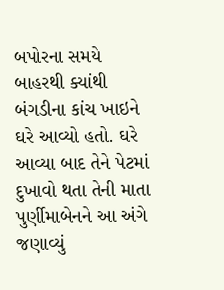બપોરના સમયે બાહરથી ક્યાંથી બંગડીના કાંચ ખાઇને ઘરે આવ્યો હતો. ઘરે આવ્યા બાદ તેને પેટમાં દુખાવો થતા તેની માતા પુર્ણીમાબેનને આ અંગે જણાવ્યું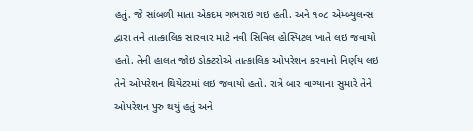હતું. જે સાંબળી માતા એકદમ ગભરાઇ ગઇ હતી. અને ૧૦૮ એમ્બ્યુલન્સ દ્વારા તને તાત્કાલિક સારવાર માટે નવી સિવિલ હોસ્પિટલ ખાતે લઇ જવાયો હતો. તેની હાલત જોઇ ડોક્ટરોએ તાત્કાલિક ઓપરેશન કરવાનો નિર્ણય લઇ તેને ઓપરેશન થિયેટરમાં લઇ જવાયો હતો. રાત્રે બાર વાગ્યાના સુમારે તેને ઓપરેશન પુરુ થયું હતું અને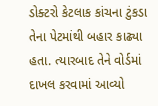ડોક્ટરો કેટલાક કાંચના ટુંકડા તેના પેટમાંથી બહાર કાઢ્યા હતા. ત્યારબાદ તેને વોર્ડમાં દાખલ કરવામાં આવ્યો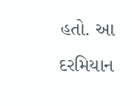હતો. આ દરમિયાન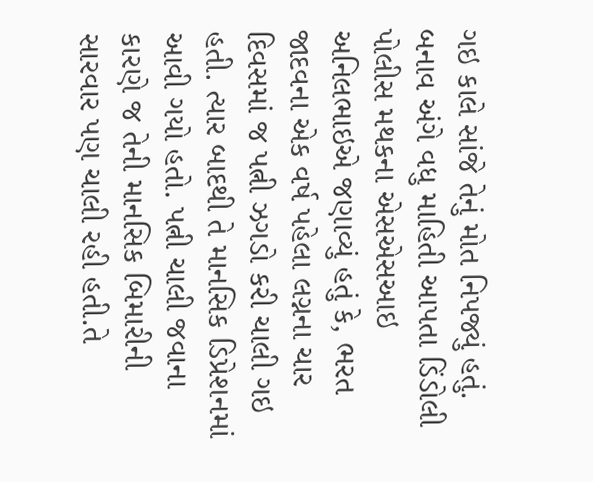ગઇ કાલે સાંજે તેનું મોત નિપજ્યું હતું. બનાવ અંગે વધુ માહિતી આપતા ડિંડોલી પોલીસ મથકના એસએસઆઇ અનિલભાઇએ જણાવ્યું હતું કે, ભરત જાદવના એક વર્ષ પહેલા લગ્નના ચાર દિવસમાં જ પત્ની ઝગડો કરી ચાલી ગઇ હતી. ત્યાર બાદથી તે માનસિક ડિપ્રેશનમાં આવી ગયો હતો. પત્ની ચાલી જવાના કારણે જ તેની માનસિક બિમારીની સારવાર પણ ચાલી રહી હતી.તે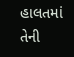હાલતમાં તેની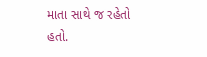માતા સાથે જ રહેતો હતો.